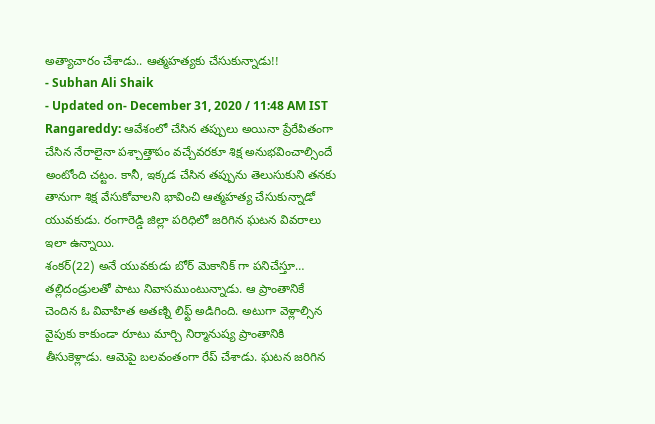అత్యాచారం చేశాడు.. ఆత్మహత్యకు చేసుకున్నాడు!!
- Subhan Ali Shaik
- Updated on- December 31, 2020 / 11:48 AM IST
Rangareddy: ఆవేశంలో చేసిన తప్పులు అయినా ప్రేరేపితంగా చేసిన నేరాలైనా పశ్చాత్తాపం వచ్చేవరకూ శిక్ష అనుభవించాల్సిందే అంటోంది చట్టం. కానీ, ఇక్కడ చేసిన తప్పును తెలుసుకుని తనకు తానుగా శిక్ష వేసుకోవాలని భావించి ఆత్మహత్య చేసుకున్నాడో యువకుడు. రంగారెడ్డి జిల్లా పరిధిలో జరిగిన ఘటన వివరాలు ఇలా ఉన్నాయి.
శంకర్(22) అనే యువకుడు బోర్ మెకానిక్ గా పనిచేస్తూ… తల్లిదండ్రులతో పాటు నివాసముంటున్నాడు. ఆ ప్రాంతానికే చెందిన ఓ వివాహిత అతణ్ని లిఫ్ట్ అడిగింది. అటుగా వెళ్లాల్సిన వైపుకు కాకుండా రూటు మార్చి నిర్మానుష్య ప్రాంతానికి తీసుకెళ్లాడు. ఆమెపై బలవంతంగా రేప్ చేశాడు. ఘటన జరిగిన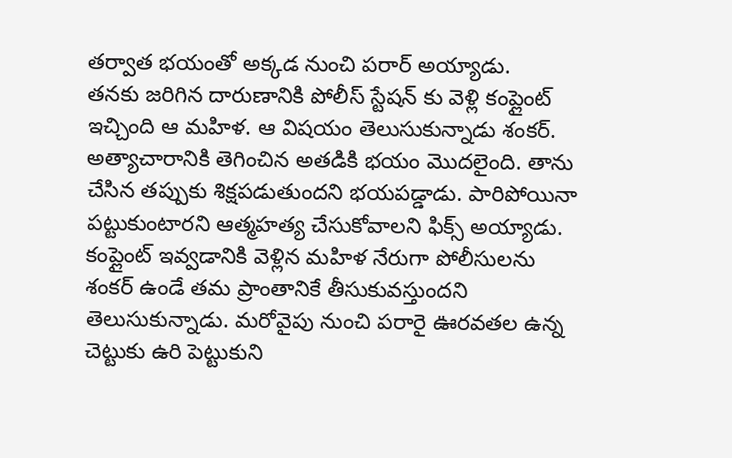తర్వాత భయంతో అక్కడ నుంచి పరార్ అయ్యాడు.
తనకు జరిగిన దారుణానికి పోలీస్ స్టేషన్ కు వెళ్లి కంప్లైంట్ ఇచ్చింది ఆ మహిళ. ఆ విషయం తెలుసుకున్నాడు శంకర్. అత్యాచారానికి తెగించిన అతడికి భయం మొదలైంది. తాను చేసిన తప్పుకు శిక్షపడుతుందని భయపడ్డాడు. పారిపోయినా పట్టుకుంటారని ఆత్మహత్య చేసుకోవాలని ఫిక్స్ అయ్యాడు.
కంప్లైంట్ ఇవ్వడానికి వెళ్లిన మహిళ నేరుగా పోలీసులను శంకర్ ఉండే తమ ప్రాంతానికే తీసుకువస్తుందని తెలుసుకున్నాడు. మరోవైపు నుంచి పరారై ఊరవతల ఉన్న చెట్టుకు ఉరి పెట్టుకుని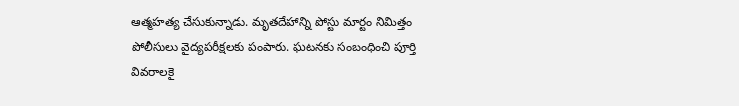ఆత్మహత్య చేసుకున్నాడు. మృతదేహాన్ని పోస్టు మార్టం నిమిత్తం పోలీసులు వైద్యపరీక్షలకు పంపారు. ఘటనకు సంబంధించి పూర్తి వివరాలకై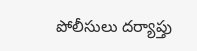పోలీసులు దర్యాప్తు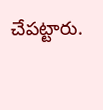చేపట్టారు.